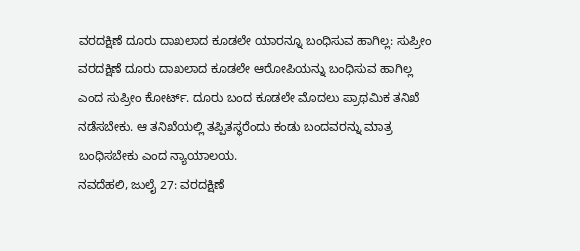ವರದಕ್ಷಿಣೆ ದೂರು ದಾಖಲಾದ ಕೂಡಲೇ ಯಾರನ್ನೂ ಬಂಧಿಸುವ ಹಾಗಿಲ್ಲ: ಸುಪ್ರೀಂ
ವರದಕ್ಷಿಣೆ ದೂರು ದಾಖಲಾದ ಕೂಡಲೇ ಆರೋಪಿಯನ್ನು ಬಂಧಿಸುವ ಹಾಗಿಲ್ಲ ಎಂದ ಸುಪ್ರೀಂ ಕೋರ್ಟ್. ದೂರು ಬಂದ ಕೂಡಲೇ ಮೊದಲು ಪ್ರಾಥಮಿಕ ತನಿಖೆ ನಡೆಸಬೇಕು. ಆ ತನಿಖೆಯಲ್ಲಿ ತಪ್ಪಿತಸ್ಥರೆಂದು ಕಂಡು ಬಂದವರನ್ನು ಮಾತ್ರ ಬಂಧಿಸಬೇಕು ಎಂದ ನ್ಯಾಯಾಲಯ.
ನವದೆಹಲಿ, ಜುಲೈ 27: ವರದಕ್ಷಿಣೆ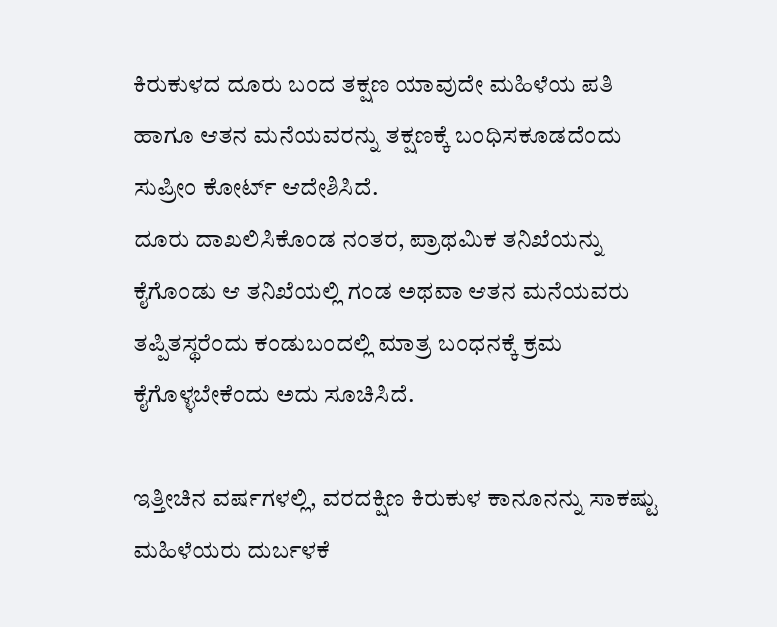ಕಿರುಕುಳದ ದೂರು ಬಂದ ತಕ್ಷಣ ಯಾವುದೇ ಮಹಿಳೆಯ ಪತಿ ಹಾಗೂ ಆತನ ಮನೆಯವರನ್ನು ತಕ್ಷಣಕ್ಕೆ ಬಂಧಿಸಕೂಡದೆಂದು ಸುಪ್ರೀಂ ಕೋರ್ಟ್ ಆದೇಶಿಸಿದೆ.
ದೂರು ದಾಖಲಿಸಿಕೊಂಡ ನಂತರ, ಪ್ರಾಥಮಿಕ ತನಿಖೆಯನ್ನು ಕೈಗೊಂಡು ಆ ತನಿಖೆಯಲ್ಲಿ ಗಂಡ ಅಥವಾ ಆತನ ಮನೆಯವರು ತಪ್ಪಿತಸ್ಥರೆಂದು ಕಂಡುಬಂದಲ್ಲಿ ಮಾತ್ರ ಬಂಧನಕ್ಕೆ ಕ್ರಮ ಕೈಗೊಳ್ಳಬೇಕೆಂದು ಅದು ಸೂಚಿಸಿದೆ.

ಇತ್ತೀಚಿನ ವರ್ಷಗಳಲ್ಲಿ, ವರದಕ್ಷಿಣ ಕಿರುಕುಳ ಕಾನೂನನ್ನು ಸಾಕಷ್ಟು ಮಹಿಳೆಯರು ದುರ್ಬಳಕೆ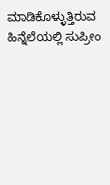ಮಾಡಿಕೊಳ್ಳುತ್ತಿರುವ ಹಿನ್ನೆಲೆಯಲ್ಲಿ ಸುಪ್ರೀಂ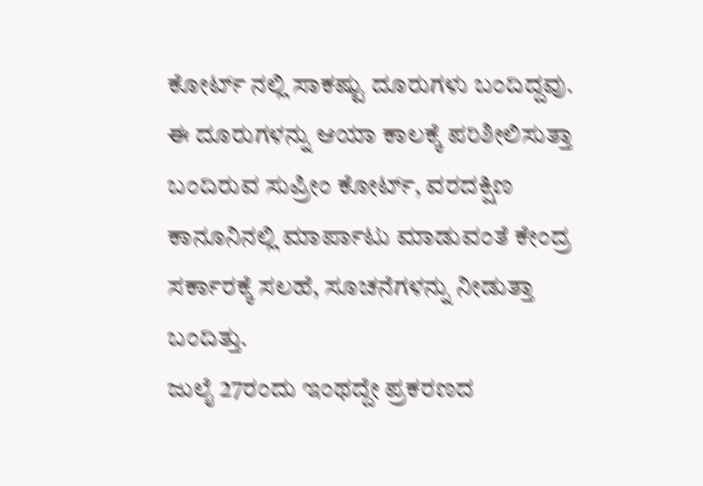ಕೋರ್ಟ್ ನಲ್ಲಿ ಸಾಕಷ್ಟು ದೂರುಗಳು ಬಂದಿದ್ದವು. ಈ ದೂರುಗಳನ್ನು ಆಯಾ ಕಾಲಕ್ಕೆ ಪರಿಶೀಲಿಸುತ್ತಾ ಬಂದಿರುವ ಸುಪ್ರೀಂ ಕೋರ್ಟ್, ವರದಕ್ಷಿಣ ಕಾನೂನಿನಲ್ಲಿ ಮಾರ್ಪಾಟು ಮಾಡುವಂತೆ ಕೇಂದ್ರ ಸರ್ಕಾರಕ್ಕೆ ಸಲಹೆ, ಸೂಚನೆಗಳನ್ನು ನೀಡುತ್ತಾ ಬಂದಿತ್ತು.
ಜುಲೈ 27ರಂದು ಇಂಥದ್ದೇ ಪ್ರಕರಣದ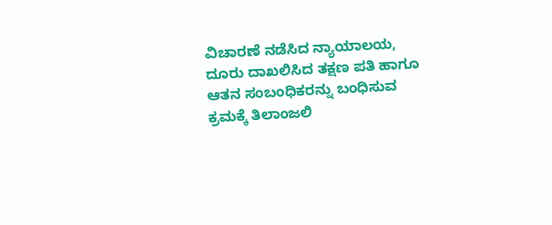ವಿಚಾರಣೆ ನಡೆಸಿದ ನ್ಯಾಯಾಲಯ, ದೂರು ದಾಖಲಿಸಿದ ತಕ್ಷಣ ಪತಿ ಹಾಗೂ ಆತನ ಸಂಬಂಧಿಕರನ್ನು ಬಂಧಿಸುವ ಕ್ರಮಕ್ಕೆ ತಿಲಾಂಜಲಿ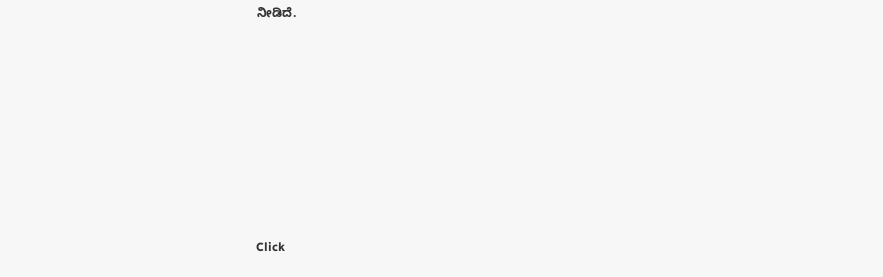ನೀಡಿದೆ.












Click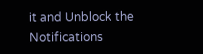it and Unblock the Notifications